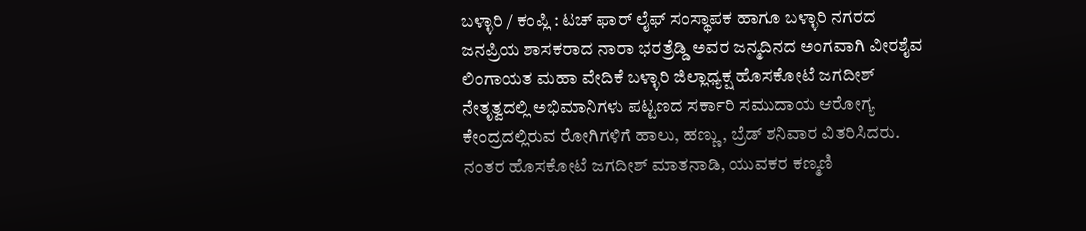ಬಳ್ಳಾರಿ / ಕಂಪ್ಲಿ : ಟಚ್ ಫಾರ್ ಲೈಫ್ ಸಂಸ್ಥಾಪಕ ಹಾಗೂ ಬಳ್ಳಾರಿ ನಗರದ ಜನಪ್ರಿಯ ಶಾಸಕರಾದ ನಾರಾ ಭರತ್ರೆಡ್ಡಿ ಅವರ ಜನ್ಮದಿನದ ಅಂಗವಾಗಿ ವೀರಶೈವ ಲಿಂಗಾಯತ ಮಹಾ ವೇದಿಕೆ ಬಳ್ಳಾರಿ ಜಿಲ್ಲಾಧ್ಯಕ್ಷ ಹೊಸಕೋಟೆ ಜಗದೀಶ್ ನೇತೃತ್ವದಲ್ಲಿ ಅಭಿಮಾನಿಗಳು ಪಟ್ಟಣದ ಸರ್ಕಾರಿ ಸಮುದಾಯ ಆರೋಗ್ಯ ಕೇಂದ್ರದಲ್ಲಿರುವ ರೋಗಿಗಳಿಗೆ ಹಾಲು, ಹಣ್ಣು, ಬ್ರೆಡ್ ಶನಿವಾರ ವಿತರಿಸಿದರು.
ನಂತರ ಹೊಸಕೋಟೆ ಜಗದೀಶ್ ಮಾತನಾಡಿ, ಯುವಕರ ಕಣ್ಮಣಿ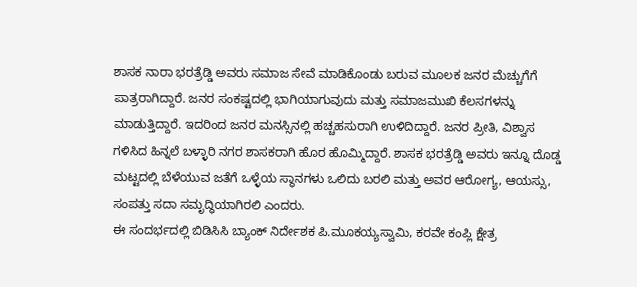ಶಾಸಕ ನಾರಾ ಭರತ್ರೆಡ್ಡಿ ಅವರು ಸಮಾಜ ಸೇವೆ ಮಾಡಿಕೊಂಡು ಬರುವ ಮೂಲಕ ಜನರ ಮೆಚ್ಚುಗೆಗೆ ಪಾತ್ರರಾಗಿದ್ದಾರೆ. ಜನರ ಸಂಕಷ್ಟದಲ್ಲಿ ಭಾಗಿಯಾಗುವುದು ಮತ್ತು ಸಮಾಜಮುಖಿ ಕೆಲಸಗಳನ್ನು ಮಾಡುತ್ತಿದ್ದಾರೆ. ಇದರಿಂದ ಜನರ ಮನಸ್ಸಿನಲ್ಲಿ ಹಚ್ಚಹಸುರಾಗಿ ಉಳಿದಿದ್ದಾರೆ. ಜನರ ಪ್ರೀತಿ, ವಿಶ್ವಾಸ ಗಳಿಸಿದ ಹಿನ್ನಲೆ ಬಳ್ಳಾರಿ ನಗರ ಶಾಸಕರಾಗಿ ಹೊರ ಹೊಮ್ಮಿದ್ದಾರೆ. ಶಾಸಕ ಭರತ್ರೆಡ್ಡಿ ಅವರು ಇನ್ನೂ ದೊಡ್ಡ ಮಟ್ಟದಲ್ಲಿ ಬೆಳೆಯುವ ಜತೆಗೆ ಒಳ್ಳೆಯ ಸ್ಥಾನಗಳು ಒಲಿದು ಬರಲಿ ಮತ್ತು ಅವರ ಆರೋಗ್ಯ, ಆಯಸ್ಸು, ಸಂಪತ್ತು ಸದಾ ಸಮೃದ್ಧಿಯಾಗಿರಲಿ ಎಂದರು.
ಈ ಸಂದರ್ಭದಲ್ಲಿ ಬಿಡಿಸಿಸಿ ಬ್ಯಾಂಕ್ ನಿರ್ದೇಶಕ ಪಿ.ಮೂಕಯ್ಯಸ್ವಾಮಿ, ಕರವೇ ಕಂಪ್ಲಿ ಕ್ಷೇತ್ರ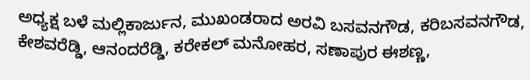ಅಧ್ಯಕ್ಷ ಬಳೆ ಮಲ್ಲಿಕಾರ್ಜುನ, ಮುಖಂಡರಾದ ಅರವಿ ಬಸವನಗೌಡ, ಕರಿಬಸವನಗೌಡ, ಕೇಶವರೆಡ್ಡಿ, ಆನಂದರೆಡ್ಡಿ, ಕರೇಕಲ್ ಮನೋಹರ, ಸಣಾಪುರ ಈಶಣ್ಣ,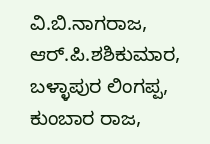ವಿ.ಬಿ.ನಾಗರಾಜ, ಆರ್.ಪಿ.ಶಶಿಕುಮಾರ, ಬಳ್ಳಾಪುರ ಲಿಂಗಪ್ಪ, ಕುಂಬಾರ ರಾಜ,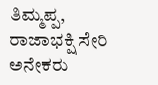ತಿಮ್ಮಪ್ಪ, ರಾಜಾಭಕ್ಷಿ ಸೇರಿ ಅನೇಕರು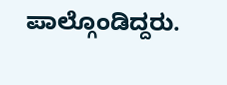ಪಾಲ್ಗೊಂಡಿದ್ದರು.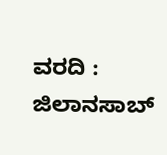ವರದಿ : ಜಿಲಾನಸಾಬ್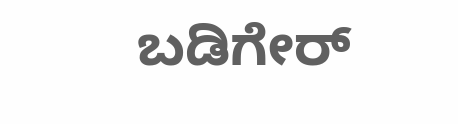ಬಡಿಗೇರ್